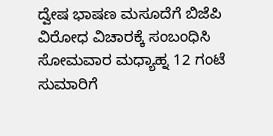ದ್ವೇಷ ಭಾಷಣ ಮಸೂದೆಗೆ ಬಿಜೆಪಿ ವಿರೋಧ ವಿಚಾರಕ್ಕೆ ಸಂಬಂಧಿಸಿ ಸೋಮವಾರ ಮಧ್ಯಾಹ್ನ 12 ಗಂಟೆ ಸುಮಾರಿಗೆ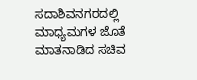ಸದಾಶಿವನಗರದಲ್ಲಿ ಮಾಧ್ಯಮಗಳ ಜೊತೆ ಮಾತನಾಡಿದ ಸಚಿವ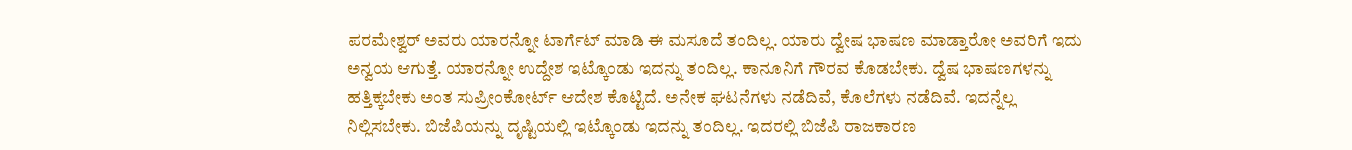ಪರಮೇಶ್ವರ್ ಅವರು ಯಾರನ್ನೋ ಟಾರ್ಗೆಟ್ ಮಾಡಿ ಈ ಮಸೂದೆ ತಂದಿಲ್ಲ. ಯಾರು ದ್ವೇಷ ಭಾಷಣ ಮಾಡ್ತಾರೋ ಅವರಿಗೆ ಇದು ಅನ್ವಯ ಆಗುತ್ತೆ. ಯಾರನ್ನೋ ಉದ್ದೇಶ ಇಟ್ಕೊಂಡು ಇದನ್ನು ತಂದಿಲ್ಲ. ಕಾನೂನಿಗೆ ಗೌರವ ಕೊಡಬೇಕು. ದ್ವೆಷ ಭಾಷಣಗಳನ್ನು ಹತ್ತಿಕ್ಕಬೇಕು ಅಂತ ಸುಪ್ರೀಂಕೋರ್ಟ್ ಆದೇಶ ಕೊಟ್ಟಿದೆ. ಅನೇಕ ಘಟನೆಗಳು ನಡೆದಿವೆ, ಕೊಲೆಗಳು ನಡೆದಿವೆ. ಇದನ್ನೆಲ್ಲ ನಿಲ್ಲಿಸಬೇಕು. ಬಿಜೆಪಿಯನ್ನು ದೃಷ್ಟಿಯಲ್ಲಿ ಇಟ್ಕೊಂಡು ಇದನ್ನು ತಂದಿಲ್ಲ. ಇದರಲ್ಲಿ ಬಿಜೆಪಿ ರಾಜಕಾರಣ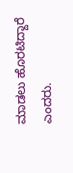ಮಾಡಲು ಹೊರಟಿದ್ದಾರೆ ಎಂದರು.